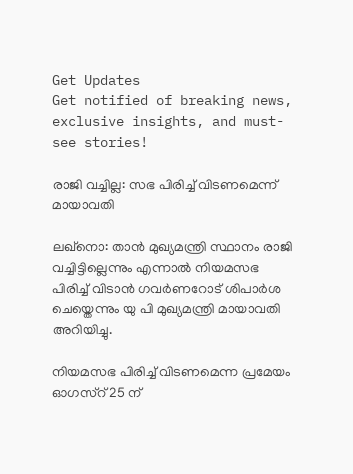Get Updates
Get notified of breaking news, exclusive insights, and must-see stories!

രാജി വച്ചില്ല: സഭ പിരിച്ച് വിടണമെന്ന് മായാവതി

ലഖ്നൊ: താന്‍ മുഖ്യമന്ത്രി സ്ഥാനം രാജി വച്ചിട്ടില്ലെന്നും എന്നാല്‍ നിയമസഭ പിരിച്ച് വിടാന്‍ ഗവര്‍ണറോട് ശിപാര്‍ശ ചെയ്തെന്നും യു പി മുഖ്യമന്ത്രി മായാവതി അറിയിച്ചു.

നിയമസഭ പിരിച്ച് വിടണമെന്ന പ്രമേയം ഓഗസ്റ് 25 ന്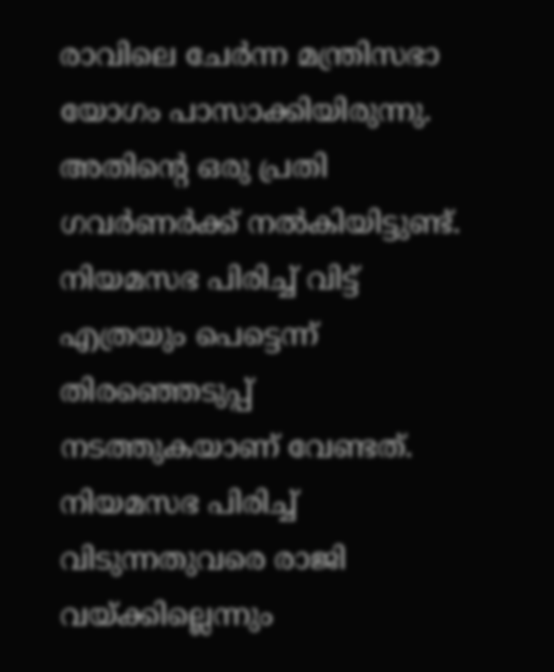രാവിലെ ചേര്‍ന്ന മന്ത്രിസഭാ യോഗം പാസാക്കിയിരുന്നു. അതിന്റെ ഒരു പ്രതി ഗവര്‍ണര്‍ക്ക് നല്‍കിയിട്ടുണ്ട്. നിയമസഭ പിരിച്ച് വിട്ട് എത്രയും പെട്ടെന്ന് തിരഞ്ഞെടുപ്പ് നടത്തുകയാണ് വേണ്ടത്. നിയമസഭ പിരിച്ച് വിടുന്നതുവരെ രാജി വയ്ക്കില്ലെന്നും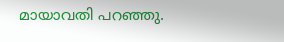മായാവതി പറഞ്ഞു.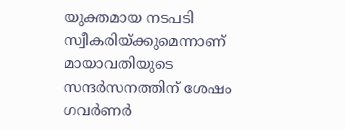യുക്തമായ നടപടി സ്വീകരിയ്ക്കുമെന്നാണ് മായാവതിയുടെ സന്ദര്‍സനത്തിന് ശേഷം ഗവര്‍ണര്‍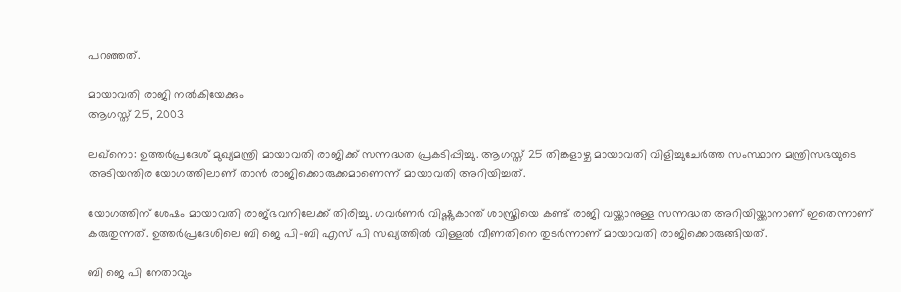പറഞ്ഞത്.

മായാവതി രാജി നല്‍കിയേക്കും
ആഗസ്ത് 25, 2003

ലഖ്നൊ: ഉത്തര്‍പ്രദേശ് മുഖ്യമന്ത്രി മായാവതി രാജിക്ക് സന്നദ്ധത പ്രകടിപ്പിച്ചു. ആഗസ്ത് 25 തിങ്കളാഴ്ച മായാവതി വിളിച്ചുചേര്‍ത്ത സംസ്ഥാന മന്ത്രിസഭയുടെ അടിയന്തിര യോഗത്തിലാണ് താന്‍ രാജിക്കൊരുക്കമാണെന്ന് മായാവതി അറിയിച്ചത്.

യോഗത്തിന് ശേഷം മായാവതി രാജ്ഭവനിലേക്ക് തിരിച്ചു. ഗവര്‍ണര്‍ വിഷ്ണുകാന്ത് ശാസ്ത്രിയെ കണ്ട് രാജി വയ്ക്കാനുള്ള സന്നദ്ധത അറിയിയ്ക്കാനാണ് ഇതെന്നാണ് കരുതുന്നത്. ഉത്തര്‍പ്രദേശിലെ ബി ജെ പി-ബി എസ് പി സഖ്യത്തില്‍ വിള്ളല്‍ വീണതിനെ തുടര്‍ന്നാണ് മായാവതി രാജിക്കൊരുങ്ങിയത്.

ബി ജെ പി നേതാവും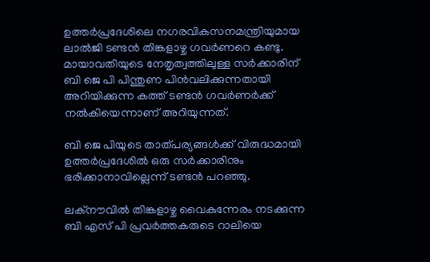ഉത്തര്‍പ്രദേശിലെ നഗരവികസനമന്ത്രിയുമായ ലാല്‍ജി ടണ്ടന്‍ തിങ്കളാഴ്ച ഗവര്‍ണറെ കണ്ടു. മായാവതിയുടെ നേതൃത്വത്തിലുള്ള സര്‍ക്കാരിന് ബി ജെ പി പിന്തുണ പിന്‍വലിക്കുന്നതായി അറിയിക്കുന്ന കത്ത് ടണ്ടന്‍ ഗവര്‍ണര്‍ക്ക് നല്‍കിയെന്നാണ് അറിയുന്നത്.

ബി ജെ പിയുടെ താത്പര്യങ്ങള്‍ക്ക് വിരുദ്ധമായി ഉത്തര്‍പ്രദേശില്‍ ഒരു സര്‍ക്കാരിനും ഭരിക്കാനാവില്ലെന്ന് ടണ്ടന്‍ പറഞ്ഞു.

ലക്നൗവില്‍ തിങ്കളാഴ്ച വൈകുന്നേരം നടക്കുന്ന ബി എസ് പി പ്രവര്‍ത്തകരുടെ റാലിയെ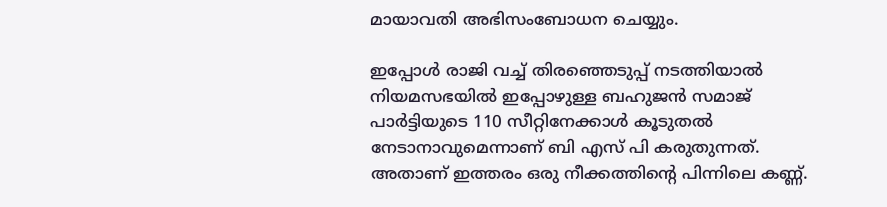മായാവതി അഭിസംബോധന ചെയ്യും.

ഇപ്പോള്‍ രാജി വച്ച് തിരഞ്ഞെടുപ്പ് നടത്തിയാല്‍ നിയമസഭയില്‍ ഇപ്പോഴുള്ള ബഹുജന്‍ സമാജ് പാര്‍ട്ടിയുടെ 110 സീറ്റിനേക്കാള്‍ കൂടുതല്‍ നേടാനാവുമെന്നാണ് ബി എസ് പി കരുതുന്നത്. അതാണ് ഇത്തരം ഒരു നീക്കത്തിന്റെ പിന്നിലെ കണ്ണ്.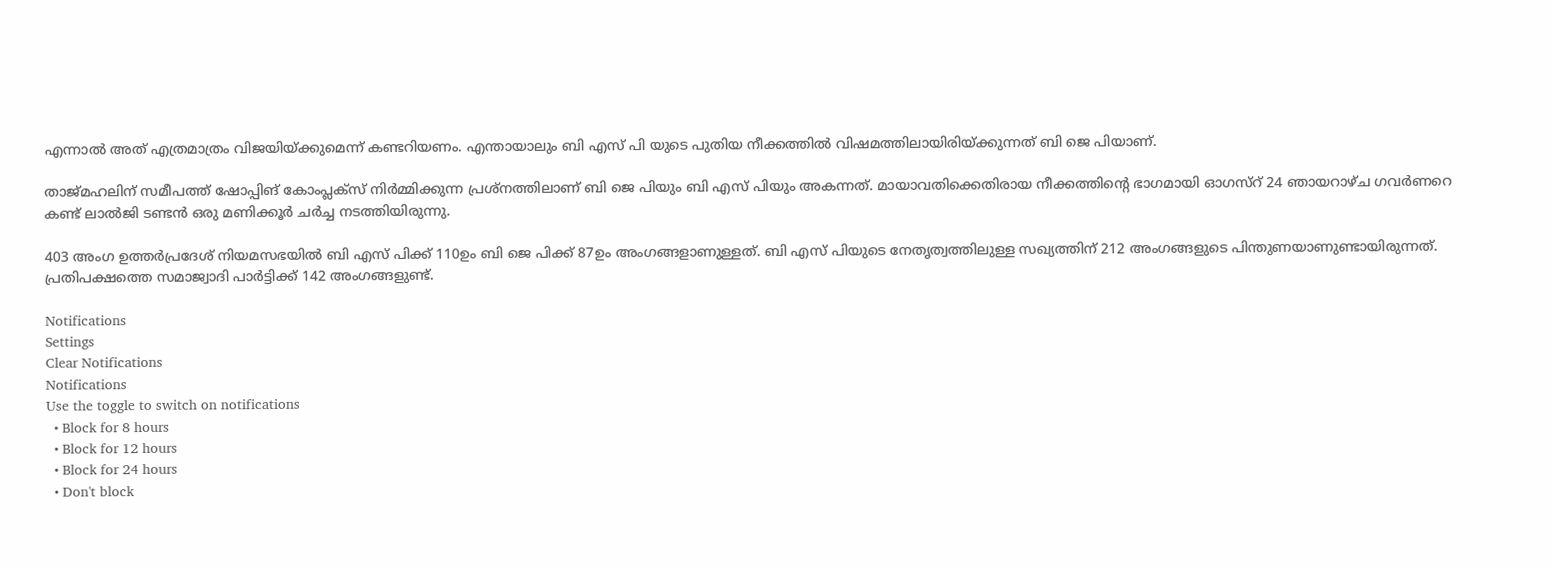എന്നാല്‍ അത് എത്രമാത്രം വിജയിയ്ക്കുമെന്ന് കണ്ടറിയണം. എന്തായാലും ബി എസ് പി യുടെ പുതിയ നീക്കത്തില്‍ വിഷമത്തിലായിരിയ്ക്കുന്നത് ബി ജെ പിയാണ്.

താജ്മഹലിന് സമീപത്ത് ഷോപ്പിങ് കോംപ്ലക്സ് നിര്‍മ്മിക്കുന്ന പ്രശ്നത്തിലാണ് ബി ജെ പിയും ബി എസ് പിയും അകന്നത്. മായാവതിക്കെതിരായ നീക്കത്തിന്റെ ഭാഗമായി ഓഗസ്റ് 24 ഞായറാഴ്ച ഗവര്‍ണറെ കണ്ട് ലാല്‍ജി ടണ്ടന്‍ ഒരു മണിക്കൂര്‍ ചര്‍ച്ച നടത്തിയിരുന്നു.

403 അംഗ ഉത്തര്‍പ്രദേശ് നിയമസഭയില്‍ ബി എസ് പിക്ക് 110ഉം ബി ജെ പിക്ക് 87ഉം അംഗങ്ങളാണുള്ളത്. ബി എസ് പിയുടെ നേതൃത്വത്തിലുള്ള സഖ്യത്തിന് 212 അംഗങ്ങളുടെ പിന്തുണയാണുണ്ടായിരുന്നത്. പ്രതിപക്ഷത്തെ സമാജ്വാദി പാര്‍ട്ടിക്ക് 142 അംഗങ്ങളുണ്ട്.

Notifications
Settings
Clear Notifications
Notifications
Use the toggle to switch on notifications
  • Block for 8 hours
  • Block for 12 hours
  • Block for 24 hours
  • Don't block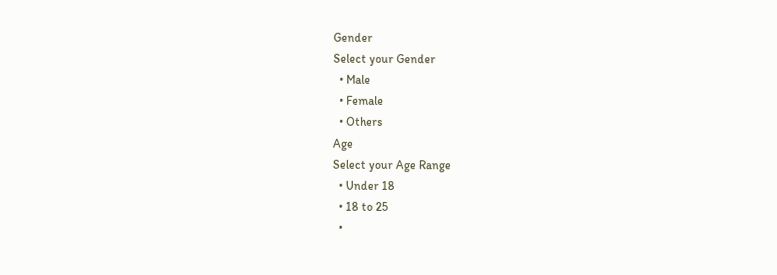Gender
Select your Gender
  • Male
  • Female
  • Others
Age
Select your Age Range
  • Under 18
  • 18 to 25
  •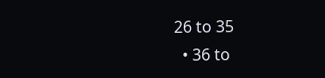26 to 35
  • 36 to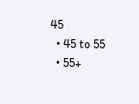45
  • 45 to 55
  • 55+